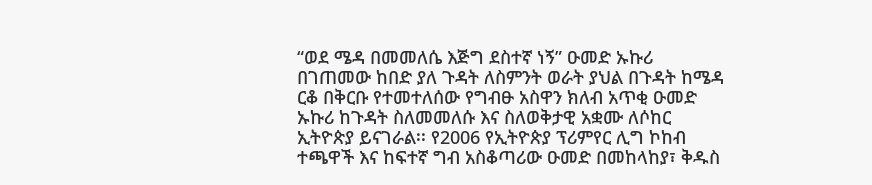“ወደ ሜዳ በመመለሴ እጅግ ደስተኛ ነኝ” ዑመድ ኡኩሪ
በገጠመው ከበድ ያለ ጉዳት ለስምንት ወራት ያህል በጉዳት ከሜዳ ርቆ በቅርቡ የተመተለሰው የግብፁ አስዋን ክለብ አጥቂ ዑመድ ኡኩሪ ከጉዳት ስለመመለሱ እና ስለወቅታዊ አቋሙ ለሶከር ኢትዮጵያ ይናገራል፡፡ የ2006 የኢትዮጵያ ፕሪምየር ሊግ ኮከብ ተጫዋች እና ከፍተኛ ግብ አስቆጣሪው ዑመድ በመከላከያ፣ ቅዱስ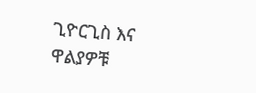ጊዮርጊስ እና ዋልያዎቹ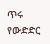ጥሩ የውድድር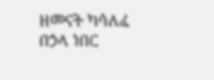ዘመናት ካሳለፈ በኃላ ነበር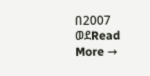በ2007 ወደRead More →